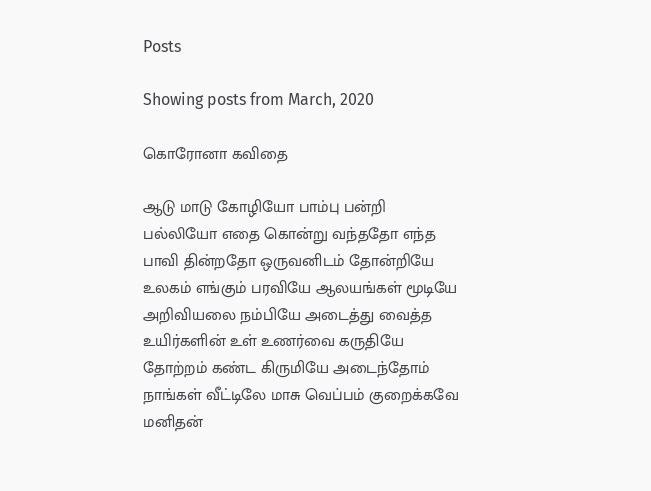Posts

Showing posts from March, 2020

கொரோனா கவிதை

ஆடு மாடு கோழியோ பாம்பு பன்றி பல்லியோ எதை கொன்று வந்ததோ எந்த பாவி தின்றதோ ஒருவனிடம் தோன்றியே உலகம் எங்கும் பரவியே ஆலயங்கள் மூடியே அறிவியலை நம்பியே அடைத்து வைத்த உயிர்களின் உள் உணர்வை கருதியே தோற்றம் கண்ட கிருமியே அடைந்தோம் நாங்கள் வீட்டிலே மாசு வெப்பம் குறைக்கவே மனிதன்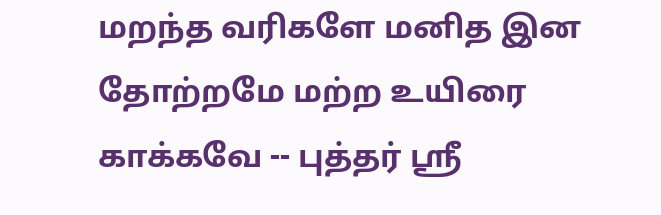மறந்த வரிகளே மனித இன தோற்றமே மற்ற உயிரை காக்கவே -- புத்தர் ஸ்ரீ